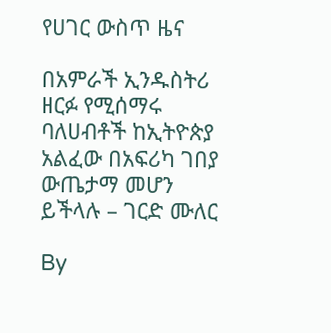የሀገር ውስጥ ዜና

በአምራች ኢንዱስትሪ ዘርፉ የሚሰማሩ ባለሀብቶች ከኢትዮጵያ አልፈው በአፍሪካ ገበያ ውጤታማ መሆን ይችላሉ – ገርድ ሙለር

By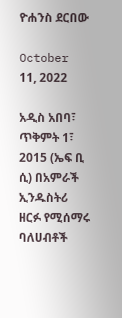ዮሐንስ ደርበው

October 11, 2022

አዲስ አበባ፣ ጥቅምት 1፣ 2015 (ኤፍ ቢ ሲ) በአምራች ኢንዱስትሪ ዘርፉ የሚሰማሩ ባለሀብቶች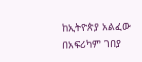ከኢትዮጵያ አልፈው በአፍሪካም ገበያ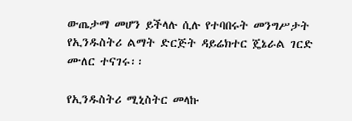ውጤታማ መሆን ይችላሉ ሲሉ የተባበሩት መንግሥታት የኢንዱስትሪ ልማት ድርጅት ዳይሬክተር ጄኔራል ገርድ ሙለር ተናገሩ፡፡

የኢንዱስትሪ ሚኒስትር መላኩ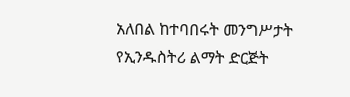አለበል ከተባበሩት መንግሥታት የኢንዱስትሪ ልማት ድርጅት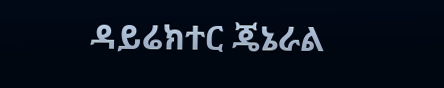ዳይሬክተር ጄኔራል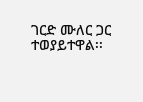ገርድ ሙለር ጋር ተወያይተዋል፡፡